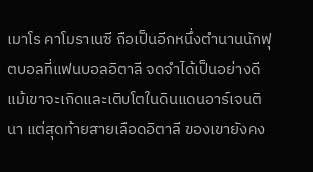เมาโร คาโมราเนซี ถือเป็นอีกหนึ่งตำนานนักฟุตบอลที่แฟนบอลอิตาลี จดจำได้เป็นอย่างดี แม้เขาจะเกิดและเติบโตในดินแดนอาร์เจนตินา แต่สุดท้ายสายเลือดอิตาลี ของเขายังคง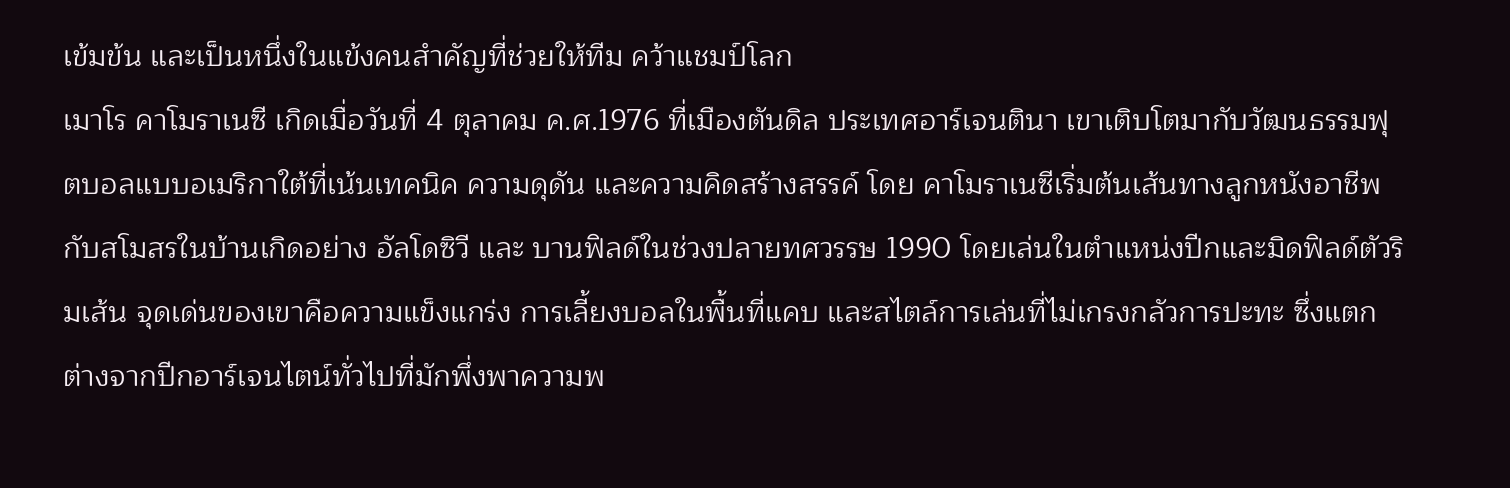เข้มข้น และเป็นหนึ่งในแข้งคนสำคัญที่ช่วยให้ทีม คว้าแชมป์โลก
เมาโร คาโมราเนซี เกิดเมื่อวันที่ 4 ตุลาคม ค.ศ.1976 ที่เมืองตันดิล ประเทศอาร์เจนตินา เขาเติบโตมากับวัฒนธรรมฟุตบอลแบบอเมริกาใต้ที่เน้นเทคนิค ความดุดัน และความคิดสร้างสรรค์ โดย คาโมราเนซีเริ่มต้นเส้นทางลูกหนังอาชีพกับสโมสรในบ้านเกิดอย่าง อัลโดซิวี และ บานฟิลด์ในช่วงปลายทศวรรษ 1990 โดยเล่นในตำแหน่งปีกและมิดฟิลด์ตัวริมเส้น จุดเด่นของเขาคือความแข็งแกร่ง การเลี้ยงบอลในพื้นที่แคบ และสไตล์การเล่นที่ไม่เกรงกลัวการปะทะ ซึ่งแตกต่างจากปีกอาร์เจนไตน์ทั่วไปที่มักพึ่งพาความพ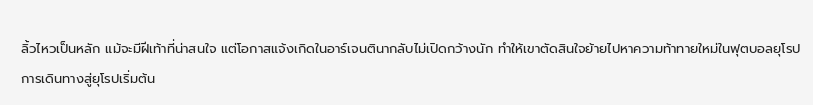ลิ้วไหวเป็นหลัก แม้จะมีฝีเท้าที่น่าสนใจ แต่โอกาสแจ้งเกิดในอาร์เจนตินากลับไม่เปิดกว้างนัก ทำให้เขาตัดสินใจย้ายไปหาความท้าทายใหม่ในฟุตบอลยุโรป
การเดินทางสู่ยุโรปเริ่มต้น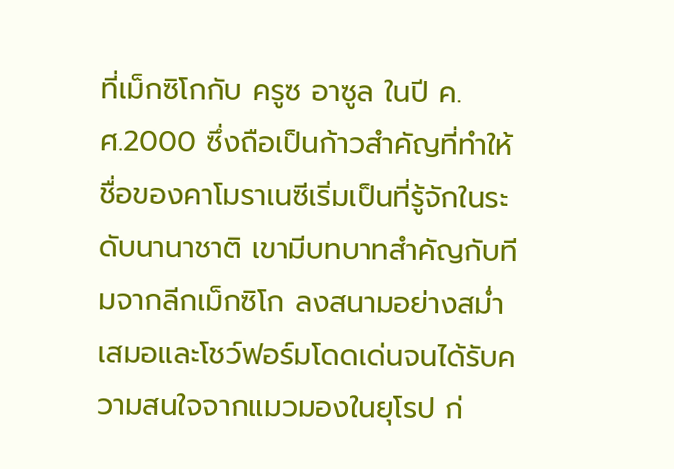ที่เม็กซิโกกับ ครูซ อาซูล ในปี ค.ศ.2000 ซึ่งถือเป็นก้าวสำคัญที่ทำให้ชื่อของคาโมราเนซีเริ่มเป็นที่รู้จักในระดับนานาชาติ เขามีบทบาทสำคัญกับทีมจากลีกเม็กซิโก ลงสนามอย่างสม่ำเสมอและโชว์ฟอร์มโดดเด่นจนได้รับความสนใจจากแมวมองในยุโรป ก่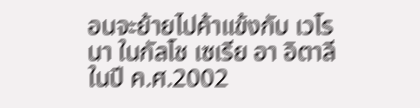อนจะย้ายไปค้าแข้งกับ เวโรนา ในกัลโช เซเรีย อา อิตาลี ในปี ค.ศ.2002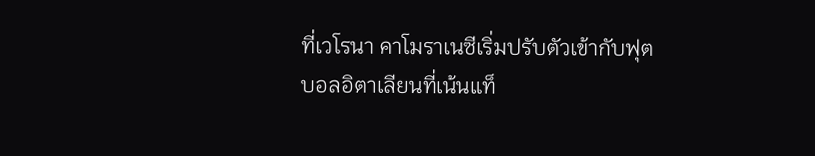ที่เวโรนา คาโมราเนซีเริ่มปรับตัวเข้ากับฟุตบอลอิตาเลียนที่เน้นแท็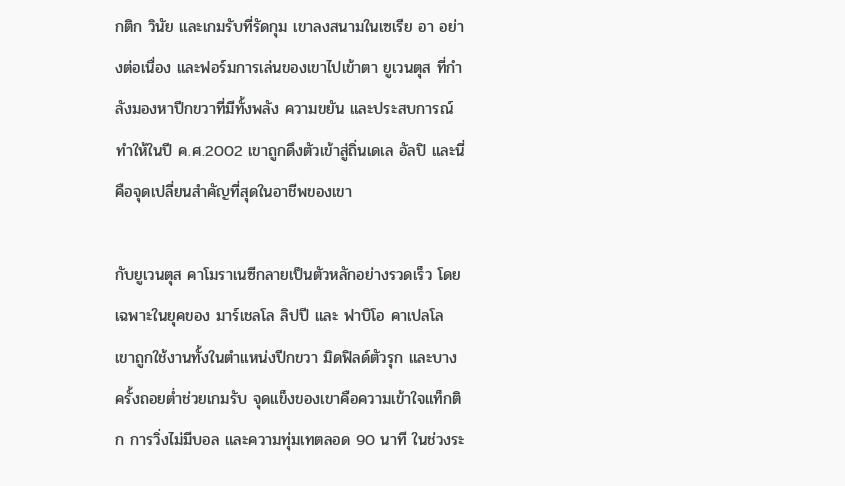กติก วินัย และเกมรับที่รัดกุม เขาลงสนามในเซเรีย อา อย่างต่อเนื่อง และฟอร์มการเล่นของเขาไปเข้าตา ยูเวนตุส ที่กำลังมองหาปีกขวาที่มีทั้งพลัง ความขยัน และประสบการณ์ ทำให้ในปี ค.ศ.2002 เขาถูกดึงตัวเข้าสู่ถิ่นเดเล อัลปิ และนี่คือจุดเปลี่ยนสำคัญที่สุดในอาชีพของเขา

กับยูเวนตุส คาโมราเนซีกลายเป็นตัวหลักอย่างรวดเร็ว โดยเฉพาะในยุคของ มาร์เชลโล ลิปปี และ ฟาบิโอ คาเปลโล เขาถูกใช้งานทั้งในตำแหน่งปีกขวา มิดฟิลด์ตัวรุก และบางครั้งถอยต่ำช่วยเกมรับ จุดแข็งของเขาคือความเข้าใจแท็กติก การวิ่งไม่มีบอล และความทุ่มเทตลอด 90 นาที ในช่วงระ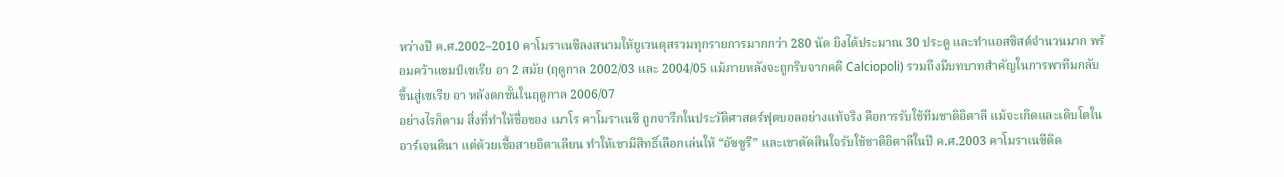หว่างปี ค.ศ.2002–2010 คาโมราเนซีลงสนามให้ยูเวนตุสรวมทุกรายการมากกว่า 280 นัด ยิงได้ประมาณ 30 ประตู และทำแอสซิสต์จำนวนมาก พร้อมคว้าแชมป์เซเรีย อา 2 สมัย (ฤดูกาล 2002/03 และ 2004/05 แม้ภายหลังจะถูกริบจากคดี Calciopoli) รวมถึงมีบทบาทสำคัญในการพาทีมกลับขึ้นสู่เซเรีย อา หลังตกชั้นในฤดูกาล 2006/07
อย่างไรก็ตาม สิ่งที่ทำให้ชื่อของ เมาโร คาโมราเนซี ถูกจารึกในประวัติศาสตร์ฟุตบอลอย่างแท้จริง คือการรับใช้ทีมชาติอิตาลี แม้จะเกิดและเติบโตในอาร์เจนตินา แต่ด้วยเชื้อสายอิตาเลียน ทำให้เขามีสิทธิ์เลือกเล่นให้ “อัซซูรี” และเขาตัดสินใจรับใช้ชาติอิตาลีในปี ค.ศ.2003 คาโมราเนซีติด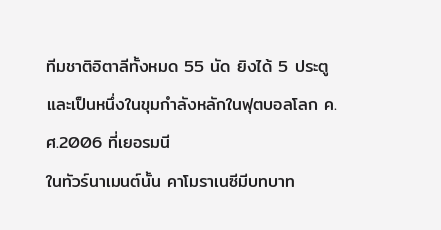ทีมชาติอิตาลีทั้งหมด 55 นัด ยิงได้ 5 ประตู และเป็นหนึ่งในขุมกำลังหลักในฟุตบอลโลก ค.ศ.2006 ที่เยอรมนี
ในทัวร์นาเมนต์นั้น คาโมราเนซีมีบทบาท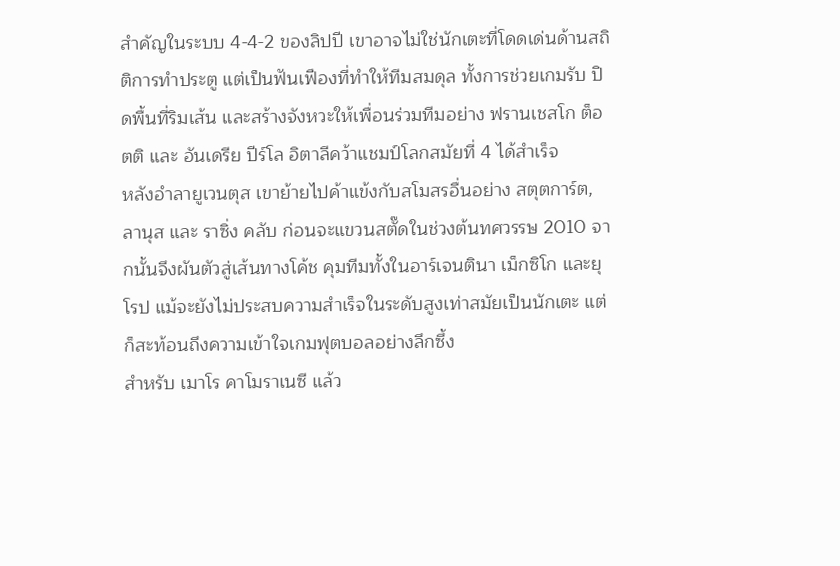สำคัญในระบบ 4-4-2 ของลิปปี เขาอาจไม่ใช่นักเตะที่โดดเด่นด้านสถิติการทำประตู แต่เป็นฟันเฟืองที่ทำให้ทีมสมดุล ทั้งการช่วยเกมรับ ปิดพื้นที่ริมเส้น และสร้างจังหวะให้เพื่อนร่วมทีมอย่าง ฟรานเชสโก ต็อตติ และ อันเดรีย ปีร์โล อิตาลีคว้าแชมป์โลกสมัยที่ 4 ได้สำเร็จ
หลังอำลายูเวนตุส เขาย้ายไปค้าแข้งกับสโมสรอื่นอย่าง สตุตการ์ต, ลานุส และ ราซิ่ง คลับ ก่อนจะแขวนสตั๊ดในช่วงต้นทศวรรษ 2010 จากนั้นจึงผันตัวสู่เส้นทางโค้ช คุมทีมทั้งในอาร์เจนตินา เม็กซิโก และยุโรป แม้จะยังไม่ประสบความสำเร็จในระดับสูงเท่าสมัยเป็นนักเตะ แต่ก็สะท้อนถึงความเข้าใจเกมฟุตบอลอย่างลึกซึ้ง
สำหรับ เมาโร คาโมราเนซี แล้ว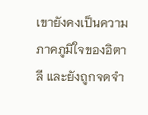เขายังคงเป็นความภาคภูมิใจของอิตาลี และยังถูกจดจำ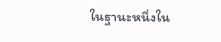ในฐานะหนึ่งใน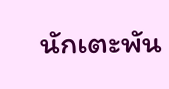นักเตะพัน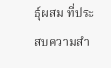ธุ์ผสม ที่ประสบความสำ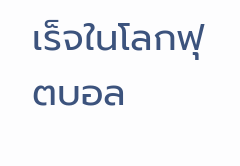เร็จในโลกฟุตบอล